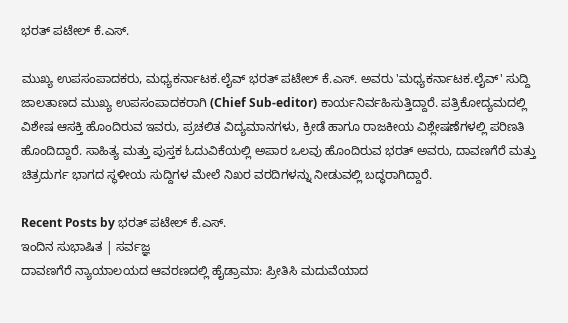ಭರತ್ ಪಟೇಲ್ ಕೆ.ಎಸ್.

ಮುಖ್ಯ ಉಪಸಂಪಾದಕರು, ಮಧ್ಯಕರ್ನಾಟಕ.ಲೈವ್ ಭರತ್ ಪಟೇಲ್ ಕೆ.ಎಸ್. ಅವರು 'ಮಧ್ಯಕರ್ನಾಟಕ.ಲೈವ್' ಸುದ್ದಿ ಜಾಲತಾಣದ ಮುಖ್ಯ ಉಪಸಂಪಾದಕರಾಗಿ (Chief Sub-editor) ಕಾರ್ಯನಿರ್ವಹಿಸುತ್ತಿದ್ದಾರೆ. ಪತ್ರಿಕೋದ್ಯಮದಲ್ಲಿ ವಿಶೇಷ ಆಸಕ್ತಿ ಹೊಂದಿರುವ ಇವರು, ಪ್ರಚಲಿತ ವಿದ್ಯಮಾನಗಳು, ಕ್ರೀಡೆ ಹಾಗೂ ರಾಜಕೀಯ ವಿಶ್ಲೇಷಣೆಗಳಲ್ಲಿ ಪರಿಣತಿ ಹೊಂದಿದ್ದಾರೆ. ಸಾಹಿತ್ಯ ಮತ್ತು ಪುಸ್ತಕ ಓದುವಿಕೆಯಲ್ಲಿ ಅಪಾರ ಒಲವು ಹೊಂದಿರುವ ಭರತ್ ಅವರು, ದಾವಣಗೆರೆ ಮತ್ತು ಚಿತ್ರದುರ್ಗ ಭಾಗದ ಸ್ಥಳೀಯ ಸುದ್ದಿಗಳ ಮೇಲೆ ನಿಖರ ವರದಿಗಳನ್ನು ನೀಡುವಲ್ಲಿ ಬದ್ಧರಾಗಿದ್ದಾರೆ.

Recent Posts by ಭರತ್ ಪಟೇಲ್ ಕೆ.ಎಸ್.
ಇಂದಿನ ಸುಭಾಷಿತ | ಸರ್ವಜ್ಞ
ದಾವಣಗೆರೆ ನ್ಯಾಯಾಲಯದ ಆವರಣದಲ್ಲಿ ಹೈಡ್ರಾಮಾ: ಪ್ರೀತಿಸಿ ಮದುವೆಯಾದ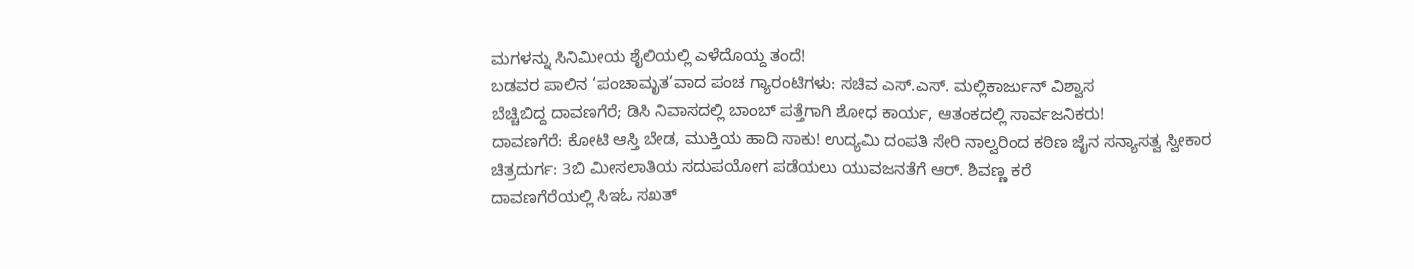ಮಗಳನ್ನು ಸಿನಿಮೀಯ ಶೈಲಿಯಲ್ಲಿ ಎಳೆದೊಯ್ದ ತಂದೆ!
ಬಡವರ ಪಾಲಿನ ‘ಪಂಚಾಮೃತ’ವಾದ ಪಂಚ ಗ್ಯಾರಂಟಿಗಳು: ಸಚಿವ ಎಸ್.ಎಸ್. ಮಲ್ಲಿಕಾರ್ಜುನ್ ವಿಶ್ವಾಸ
ಬೆಚ್ಚಿಬಿದ್ದ ದಾವಣಗೆರೆ; ಡಿಸಿ ನಿವಾಸದಲ್ಲಿ ಬಾಂಬ್ ಪತ್ತೆಗಾಗಿ ಶೋಧ ಕಾರ್ಯ, ಆತಂಕದಲ್ಲಿ ಸಾರ್ವಜನಿಕರು!
ದಾವಣಗೆರೆ: ಕೋಟಿ ಆಸ್ತಿ ಬೇಡ, ಮುಕ್ತಿಯ ಹಾದಿ ಸಾಕು! ಉದ್ಯಮಿ ದಂಪತಿ ಸೇರಿ ನಾಲ್ವರಿಂದ ಕಠಿಣ ಜೈನ ಸನ್ಯಾಸತ್ವ ಸ್ವೀಕಾರ
ಚಿತ್ರದುರ್ಗ: 3ಬಿ ಮೀಸಲಾತಿಯ ಸದುಪಯೋಗ ಪಡೆಯಲು ಯುವಜನತೆಗೆ ಆರ್. ಶಿವಣ್ಣ ಕರೆ
ದಾವಣಗೆರೆಯಲ್ಲಿ ಸಿಇಓ ಸಖತ್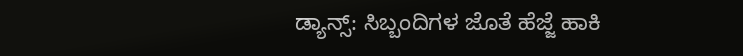ಡ್ಯಾನ್ಸ್: ಸಿಬ್ಬಂದಿಗಳ ಜೊತೆ ಹೆಜ್ಜೆ ಹಾಕಿ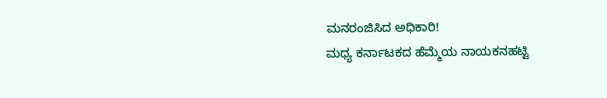ಮನರಂಜಿಸಿದ ಅಧಿಕಾರಿ!
ಮಧ್ಯ ಕರ್ನಾಟಕದ ಹೆಮ್ಮೆಯ ನಾಯಕನಹಟ್ಟಿ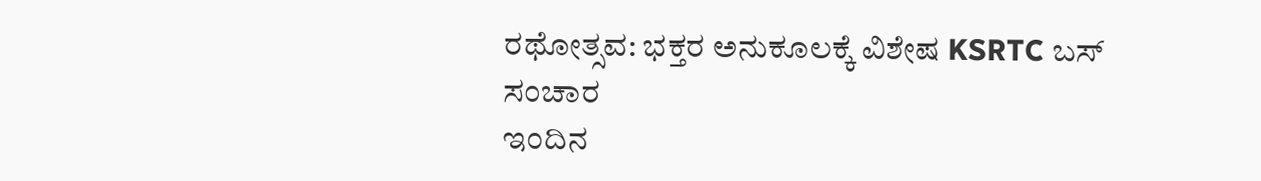ರಥೋತ್ಸವ: ಭಕ್ತರ ಅನುಕೂಲಕ್ಕೆ ವಿಶೇಷ KSRTC ಬಸ್ ಸಂಚಾರ
ಇಂದಿನ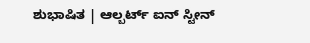ಶುಭಾಷಿತ | ಆಲ್ಬರ್ಟ್ ಐನ್ ಸ್ಟೀನ್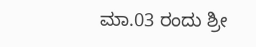ಮಾ.03 ರಂದು ಶ್ರೀ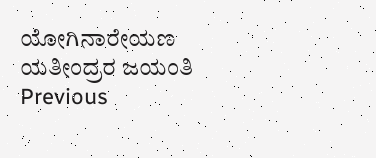ಯೋಗಿನಾರೇಯಣ ಯತೀಂದ್ರರ ಜಯಂತಿ
Previous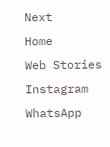Next
Home
Web Stories
Instagram
WhatsApp